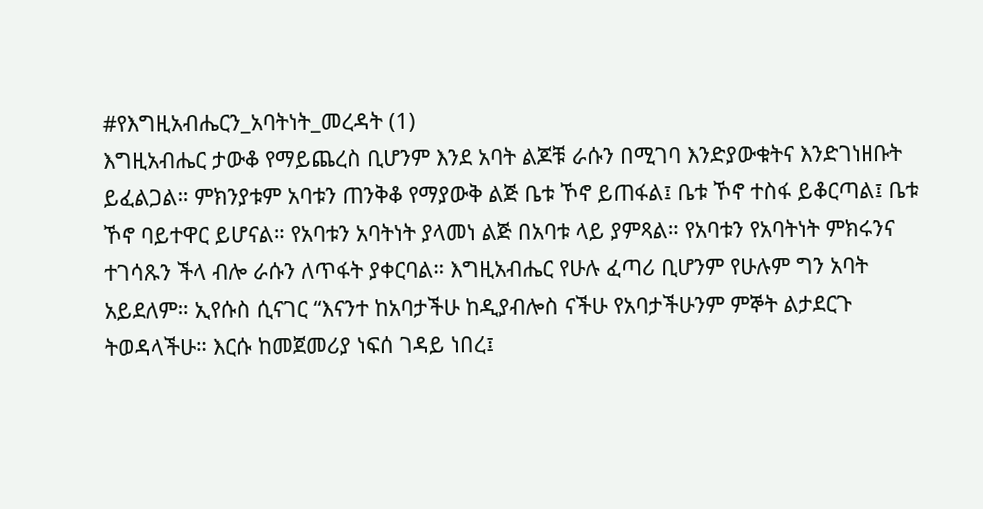#የእግዚአብሔርን_አባትነት_መረዳት (1)
እግዚአብሔር ታውቆ የማይጨረስ ቢሆንም እንደ አባት ልጆቹ ራሱን በሚገባ እንድያውቁትና እንድገነዘቡት ይፈልጋል። ምክንያቱም አባቱን ጠንቅቆ የማያውቅ ልጅ ቤቱ ኾኖ ይጠፋል፤ ቤቱ ኾኖ ተስፋ ይቆርጣል፤ ቤቱ ኾኖ ባይተዋር ይሆናል። የአባቱን አባትነት ያላመነ ልጅ በአባቱ ላይ ያምጻል። የአባቱን የአባትነት ምክሩንና ተገሳጹን ችላ ብሎ ራሱን ለጥፋት ያቀርባል። እግዚአብሔር የሁሉ ፈጣሪ ቢሆንም የሁሉም ግን አባት አይደለም። ኢየሱስ ሲናገር “እናንተ ከአባታችሁ ከዲያብሎስ ናችሁ የአባታችሁንም ምኞት ልታደርጉ ትወዳላችሁ። እርሱ ከመጀመሪያ ነፍሰ ገዳይ ነበረ፤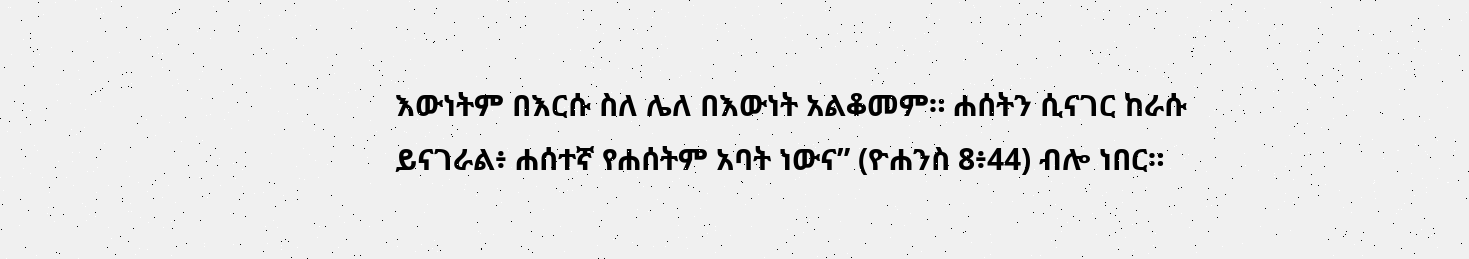እውነትም በእርሱ ስለ ሌለ በእውነት አልቆመም። ሐሰትን ሲናገር ከራሱ ይናገራል፥ ሐሰተኛ የሐሰትም አባት ነውና” (ዮሐንስ 8፥44) ብሎ ነበር።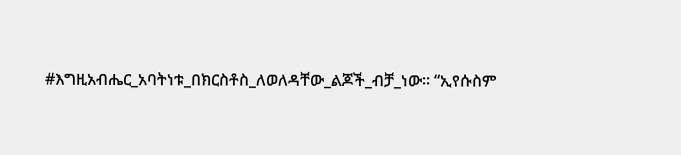#እግዚአብሔር_አባትነቱ_በክርስቶስ_ለወለዳቸው_ልጆች_ብቻ_ነው። “ኢየሱስም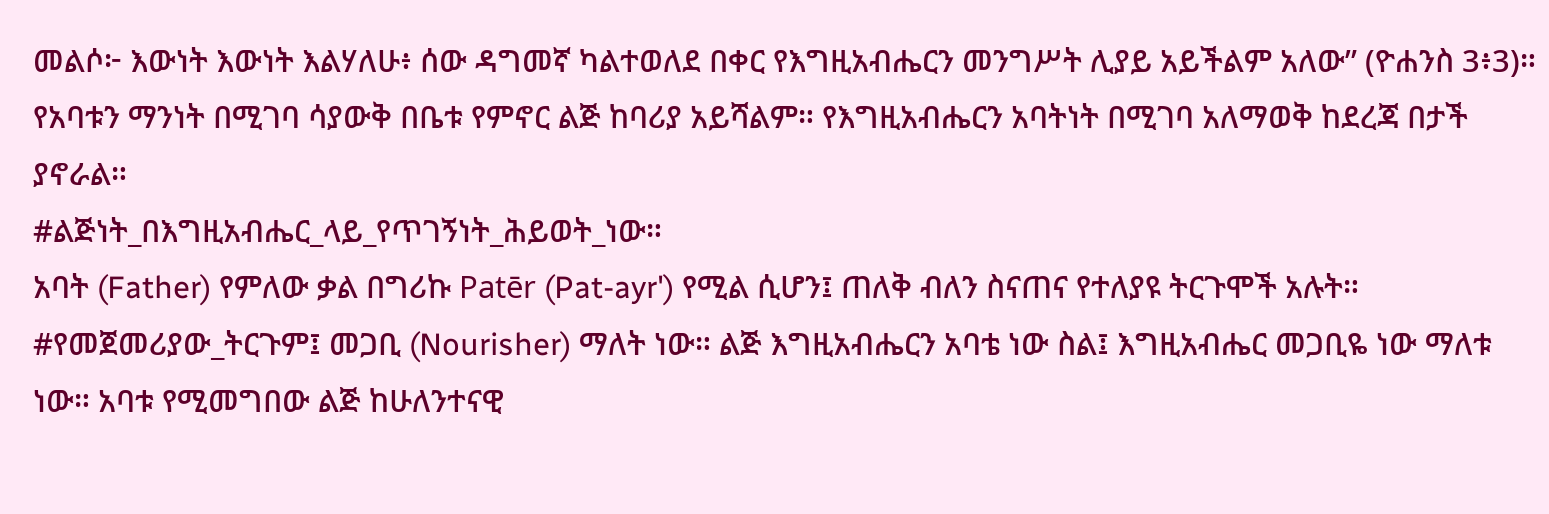መልሶ፦ እውነት እውነት እልሃለሁ፥ ሰው ዳግመኛ ካልተወለደ በቀር የእግዚአብሔርን መንግሥት ሊያይ አይችልም አለው” (ዮሐንስ 3፥3)።
የአባቱን ማንነት በሚገባ ሳያውቅ በቤቱ የምኖር ልጅ ከባሪያ አይሻልም። የእግዚአብሔርን አባትነት በሚገባ አለማወቅ ከደረጃ በታች ያኖራል።
#ልጅነት_በእግዚአብሔር_ላይ_የጥገኝነት_ሕይወት_ነው።
አባት (Father) የምለው ቃል በግሪኩ Patēr (Pat-ayr') የሚል ሲሆን፤ ጠለቅ ብለን ስናጠና የተለያዩ ትርጉሞች አሉት።
#የመጀመሪያው_ትርጉም፤ መጋቢ (Nourisher) ማለት ነው። ልጅ እግዚአብሔርን አባቴ ነው ስል፤ እግዚአብሔር መጋቢዬ ነው ማለቱ ነው። አባቱ የሚመግበው ልጅ ከሁለንተናዊ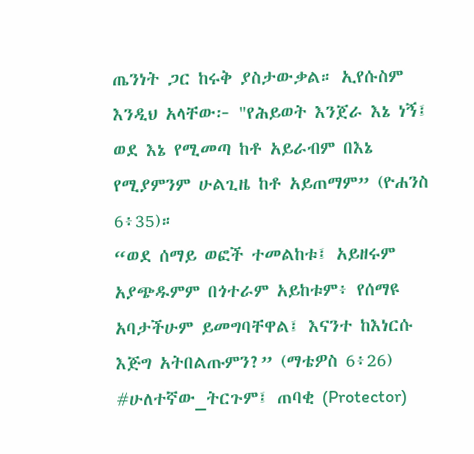ጤንነት ጋር ከሩቅ ያስታውቃል። ኢየሱስም እንዲህ አላቸው፦ "የሕይወት እንጀራ እኔ ነኝ፤ ወደ እኔ የሚመጣ ከቶ አይራብም በእኔ የሚያምንም ሁልጊዜ ከቶ አይጠማም” (ዮሐንስ 6፥35)።
“ወደ ሰማይ ወፎች ተመልከቱ፤ አይዘሩም አያጭዱምም በጎተራም አይከቱም፥ የሰማዩ አባታችሁም ይመግባቸዋል፤ እናንተ ከእነርሱ እጅግ አትበልጡምን?” (ማቴዎስ 6፥26)
#ሁለተኛው_ትርጉም፤ ጠባቂ (Protector)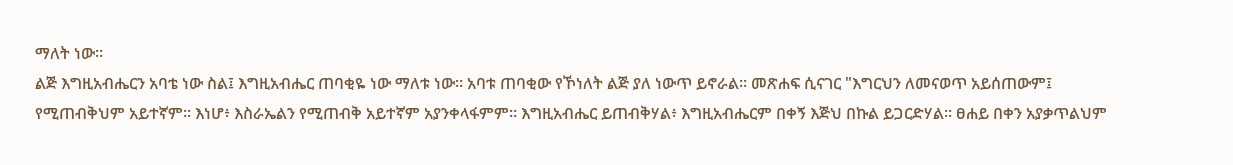ማለት ነው።
ልጅ እግዚአብሔርን አባቴ ነው ስል፤ እግዚአብሔር ጠባቂዬ ነው ማለቱ ነው። አባቱ ጠባቂው የኾነለት ልጅ ያለ ነውጥ ይኖራል። መጽሐፍ ሲናገር "እግርህን ለመናወጥ አይሰጠውም፤ የሚጠብቅህም አይተኛም። እነሆ፥ እስራኤልን የሚጠብቅ አይተኛም አያንቀላፋምም። እግዚአብሔር ይጠብቅሃል፥ እግዚአብሔርም በቀኝ እጅህ በኩል ይጋርድሃል። ፀሐይ በቀን አያቃጥልህም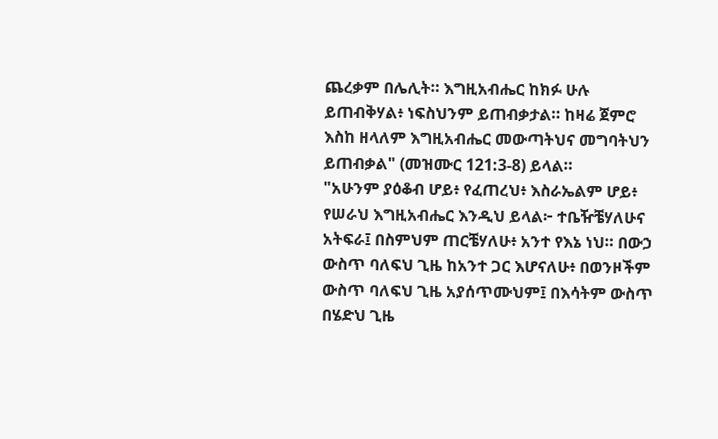ጨረቃም በሌሊት። እግዚአብሔር ከክፉ ሁሉ ይጠብቅሃል፥ ነፍስህንም ይጠብቃታል። ከዛሬ ጀምሮ እስከ ዘላለም እግዚአብሔር መውጣትህና መግባትህን ይጠብቃል" (መዝሙር 121:3-8) ይላል።
"አሁንም ያዕቆብ ሆይ፥ የፈጠረህ፥ እስራኤልም ሆይ፥ የሠራህ እግዚአብሔር እንዲህ ይላል፦ ተቤዥቼሃለሁና አትፍራ፤ በስምህም ጠርቼሃለሁ፥ አንተ የእኔ ነህ። በውኃ ውስጥ ባለፍህ ጊዜ ከአንተ ጋር እሆናለሁ፥ በወንዞችም ውስጥ ባለፍህ ጊዜ አያሰጥሙህም፤ በእሳትም ውስጥ በሄድህ ጊዜ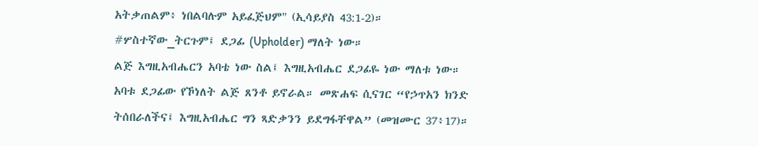አትቃጠልም፥ ነበልባሉም አይፈጅህም" (ኢሳይያስ 43:1-2)።
#ሦስተኛው_ትርጉም፤ ደጋፊ (Upholder) ማለት ነው።
ልጅ እግዚአብሔርን አባቴ ነው ስል፤ እግዚአብሔር ደጋፊዬ ነው ማለቱ ነው። አባቱ ደጋፊው የኾነለት ልጅ ጸንቶ ይኖራል። መጽሐፍ ሲናገር “የኃጥአን ክንድ ትሰበራለችና፤ እግዚአብሔር ግን ጻድቃንን ይደግፋቸዋል” (መዝሙር 37፥17)።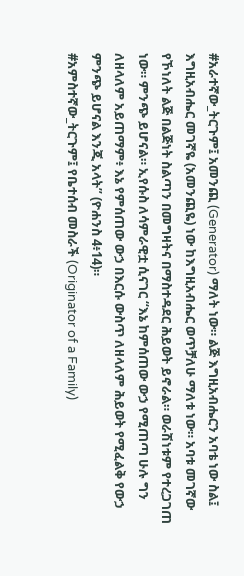#አራተኛው_ትርጉም፤ አመንጪ (Generator) ማለት ነው። ልጅ እግዚአብሔርን አባቴ ነው ስል፤ እግዚአብሔር መገኛዬ (አመንጪዬ) ነው ከእግዚአብሔር ወጥቻለሁ ማለቱ ነው። አባቱ መገኛው የኾነለት ልጅ በልጅነት ስልጣን በመግዛትና በማስተዳደር ሕይወት ይኖራል። ወራሽነቱም የተረጋገጠ ነው። ምንጭ ይሆናል። ኢየሱስ ለሳምራዊቷ ሲናገር “እኔ ከምሰጠው ውኃ የሚጠጣ ሁሉ ግን ለዘላለም አይጠማም፥ እኔ የምሰጠው ውኃ በእርሱ ውስጥ ለዘላለም ሕይወት የሚፈልቅ የውኃ ምንጭ ይሆናል እንጂ አላት” (ዮሐንስ 4፥14)።
#አምስተኛው_ትርጉም፤ የቤተሰብ መስራች (Originator of a Family)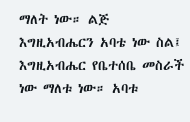ማለት ነው። ልጅ እግዚአብሔርን አባቴ ነው ስል፤ እግዚአብሔር የቤተሰቤ መስራች ነው ማለቱ ነው። አባቱ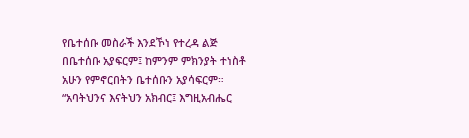የቤተሰቡ መስራች እንደኾነ የተረዳ ልጅ በቤተሰቡ አያፍርም፤ ከምንም ምክንያት ተነስቶ አሁን የምኖርበትን ቤተሰቡን አያሳፍርም። “አባትህንና እናትህን አክብር፤ እግዚአብሔር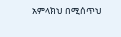አምላክህ በሚሰጥህ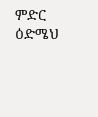ምድር ዕድሜህ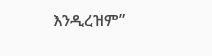እንዲረዝም”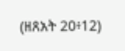(ዘጸአት 20፥12)